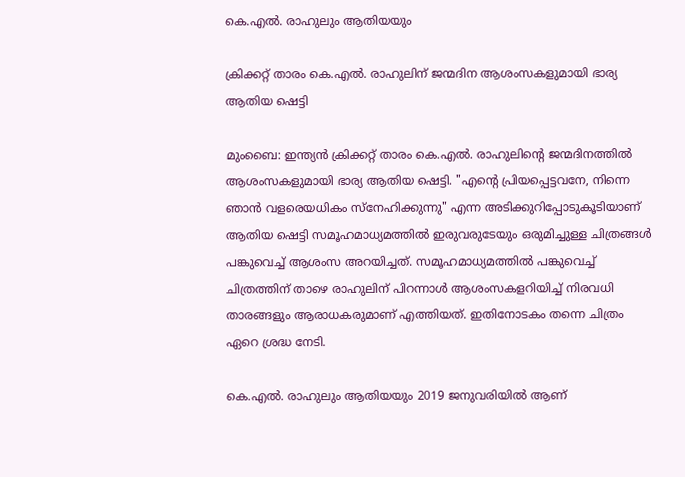കെ.എൽ. രാഹുലും ആതിയയും

ക്രിക്കറ്റ് താരം കെ.എൽ. രാഹുലിന് ജന്മദിന ആശംസകളുമായി ഭാര്യ ആതിയ ഷെട്ടി

മുംബൈ: ഇന്ത്യൻ ക്രിക്കറ്റ് താരം കെ.എൽ. രാഹുലിന്‍റെ ജന്മദിനത്തിൽ ആശംസകളുമായി ഭാര്യ ആതിയ ഷെട്ടി. "എന്റെ പ്രിയപ്പെട്ടവനേ, നിന്നെ ഞാൻ വളരെയധികം സ്നേഹിക്കുന്നു" എന്ന അടിക്കുറിപ്പോടുകൂടിയാണ് ആതിയ ഷെട്ടി സമൂഹമാധ്യമത്തിൽ ഇരുവരുടേയും ഒരുമിച്ചുള്ള ചിത്രങ്ങൾ പങ്കുവെച്ച് ആശംസ അറയിച്ചത്. സമൂഹമാധ്യമത്തിൽ പങ്കുവെച്ച് ചിത്രത്തിന് താഴെ രാഹുലിന് പിറന്നാൾ ആശംസകളറിയിച്ച് നിരവധി താരങ്ങളും ആരാധകരുമാണ് എത്തിയത്. ഇതിനോടകം തന്നെ ചിത്രം ഏറെ ശ്രദ്ധ നേടി.

കെ.എൽ. രാഹുലും ആതിയയും 2019 ജനുവരിയിൽ ആണ്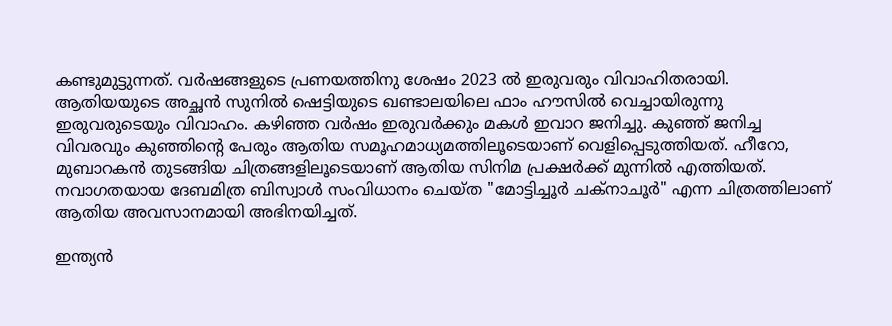കണ്ടുമുട്ടുന്നത്. വർഷങ്ങളുടെ പ്രണയത്തിനു ശേഷം 2023 ൽ ഇരുവരും വിവാഹിതരായി. ആതിയയുടെ അച്ഛൻ സുനിൽ ഷെട്ടിയുടെ ഖണ്ടാലയിലെ ഫാം ഹൗസിൽ വെച്ചായിരുന്നു ഇരുവരുടെയും വിവാഹം. കഴിഞ്ഞ വർഷം ഇരുവർക്കും മകൾ ഇവാറ ജനിച്ചു. കുഞ്ഞ് ജനിച്ച വിവരവും കുഞ്ഞിന്‍റെ പേരും ആതിയ സമൂഹമാധ്യമത്തിലൂടെയാണ് വെളിപ്പെടുത്തിയത്. ഹീറോ, മുബാറകൻ തുടങ്ങിയ ചിത്രങ്ങളിലൂടെയാണ് ആതിയ സിനിമ പ്രക്ഷർക്ക് മുന്നിൽ എത്തിയത്. നവാഗതയായ ദേബമിത്ര ബിസ്വാൾ സംവിധാനം ചെയ്ത "മോട്ടിച്ചൂർ ചക്നാചൂർ" എന്ന ചിത്രത്തിലാണ് ആതിയ അവസാനമായി അഭിനയിച്ചത്.

ഇന്ത്യൻ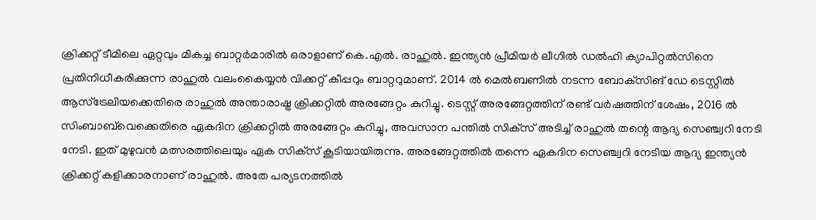ക്രിക്കറ്റ് ടീമിലെ ഏറ്റവും മികച്ച ബാറ്റർമാരിൽ ഒരാളാണ് കെ.എൽ. രാഹുൽ. ഇന്ത്യൻ പ്രീമിയർ ലീഗിൽ ഡൽഹി ക്യാപിറ്റൽസിനെ പ്രതിനിധീകരിക്കുന്ന രാഹുൽ വലംകൈയ്യൻ വിക്കറ്റ് കീപ്പറും ബാറ്ററുമാണ്. 2014 ൽ മെൽബണിൽ നടന്ന ബോക്‌സിങ് ഡേ ടെസ്റ്റിൽ ആസ്‌ട്രേലിയക്കെതിരെ രാഹുൽ അന്താരാഷ്ട്ര ക്രിക്കറ്റിൽ അരങ്ങേറ്റം കുറിച്ചു. ടെസ്റ്റ് അരങ്ങേറ്റത്തിന് രണ്ട് വർഷത്തിന് ശേഷം, 2016 ൽ സിംബാബ്‌വെക്കെതിരെ ഏകദിന ക്രിക്കറ്റിൽ അരങ്ങേറ്റം കുറിച്ചു, അവസാന പന്തിൽ സിക്‌സ് അടിച്ച് രാഹുൽ തന്റെ ആദ്യ സെഞ്ച്വറി നേടി നേടി. ഇത് മുഴുവൻ മത്സരത്തിലെയും ഏക സിക്‌സ് കൂടിയായിരുന്നു. അരങ്ങേറ്റത്തിൽ തന്നെ ഏകദിന സെഞ്ച്വറി നേടിയ ആദ്യ ഇന്ത്യൻ ക്രിക്കറ്റ് കളിക്കാരനാണ് രാഹുൽ. അതേ പര്യടനത്തിൽ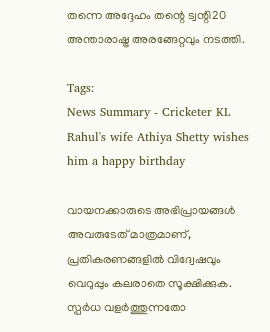തന്നെ അദ്ദേഹം തന്റെ ട്വന്റി20 അന്താരാഷ്ട്ര അരങ്ങേറ്റവും നടത്തി.

Tags:
News Summary - Cricketer KL Rahul's wife Athiya Shetty wishes him a happy birthday

വായനക്കാരുടെ അഭിപ്രായങ്ങള്‍ അവരുടേത് മാത്രമാണ്, പ്രതികരണങ്ങളിൽ വിദ്വേഷവും വെറുപ്പും കലരാതെ സൂക്ഷിക്കുക. സ്പർധ വളർത്തുന്നതോ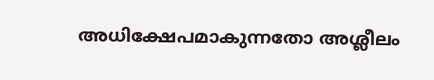അധിക്ഷേപമാകുന്നതോ അശ്ലീലം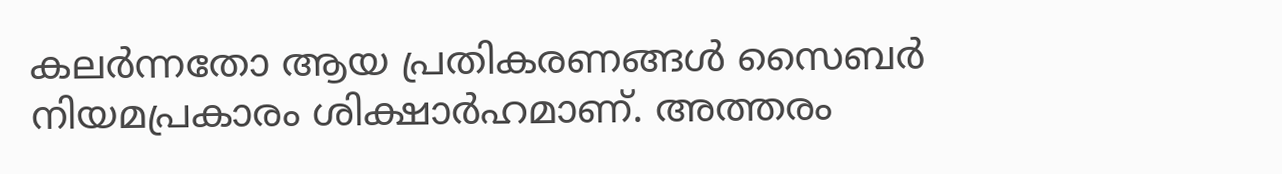കലർന്നതോ ആയ പ്രതികരണങ്ങൾ സൈബർ നിയമപ്രകാരം ശിക്ഷാർഹമാണ്. അത്തരം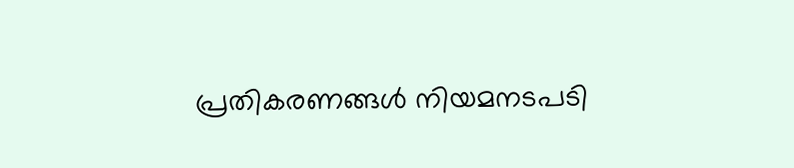പ്രതികരണങ്ങൾ നിയമനടപടി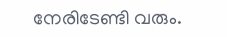നേരിടേണ്ടി വരും.